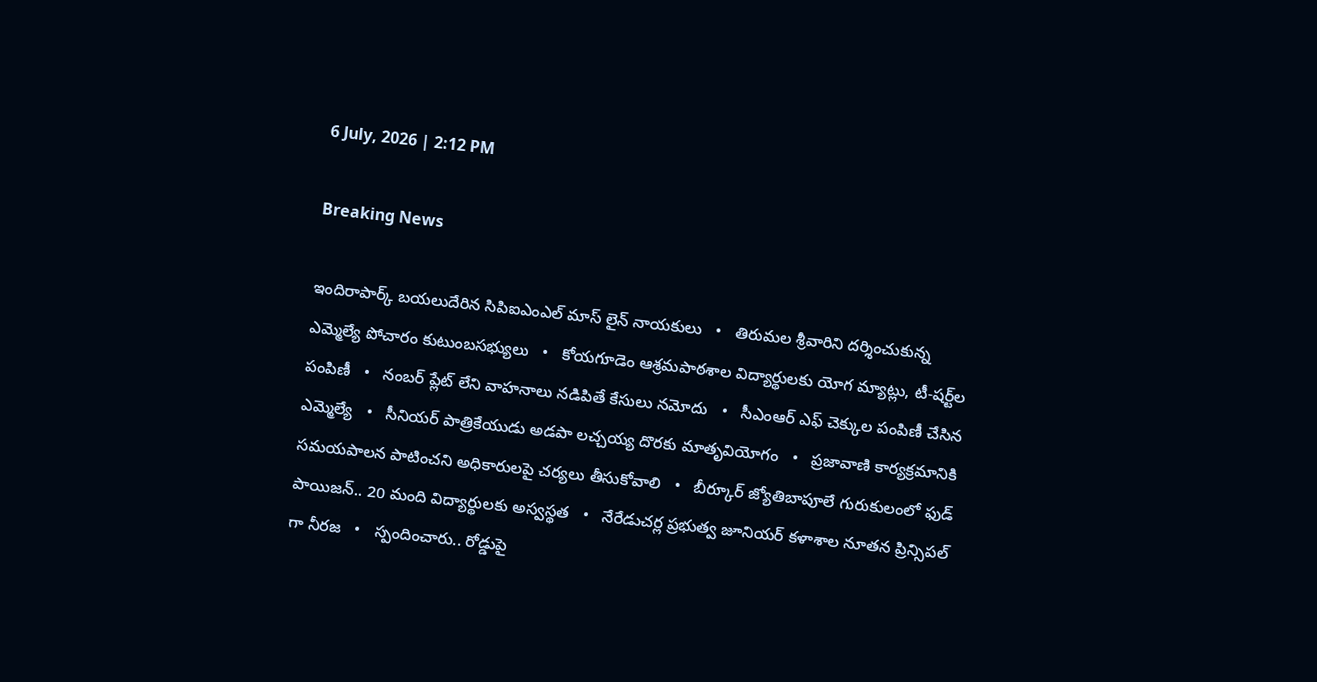6 July, 2026 | 2:12 PM

Breaking News

ఇందిరాపార్క్ బయలుదేరిన సిపిఐఎంఎల్ మాస్ లైన్ నాయకులు   •   తిరుమల శ్రీవారిని దర్శించుకున్న ఎమ్మెల్యే పోచారం కుటుంబసభ్యులు   •   కోయగూడెం ఆశ్రమపాఠశాల విద్యార్థులకు యోగ మ్యాట్లు, టీ-షర్ట్‌ల పంపిణీ   •   నంబర్ ప్లేట్ లేని వాహనాలు నడిపితే కేసులు నమోదు   •   సీఎంఆర్ ఎఫ్ చెక్కుల పంపిణీ చేసిన ఎమ్మెల్యే   •   సీనియర్ పాత్రికేయుడు అడపా లచ్చయ్య దొరకు మాతృవియోగం   •   ప్రజావాణి కార్యక్రమానికి సమయపాలన పాటించని అధికారులపై చర్యలు తీసుకోవాలి   •   బీర్కూర్ జ్యోతిబాపూలే గురుకులంలో ఫుడ్ పాయిజన్.. 20 మంది విద్యార్థులకు అస్వస్థత   •   నేరేడుచర్ల ప్రభుత్వ జూనియర్ కళాశాల నూతన ప్రిన్సిపల్ గా నీరజ   •   స్పందించారు.. రోడ్డుపై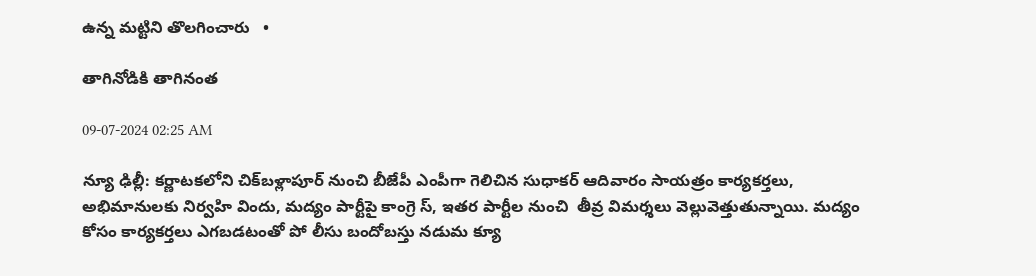ఉన్న మట్టిని తొలగించారు   •

తాగినోడికి తాగినంత

09-07-2024 02:25 AM

న్యూ ఢిల్లీ: కర్ణాటకలోని చిక్‌బళ్లాపూర్ నుంచి బీజేపీ ఎంపీగా గెలిచిన సుధాకర్ ఆదివారం సాయత్రం కార్యకర్తలు, అభిమానులకు నిర్వహి విందు, మద్యం పార్టీపై కాంగ్రె స్, ఇతర పార్టీల నుంచి  తీవ్ర విమర్శలు వెల్లువెత్తుతున్నాయి. మద్యం కోసం కార్యకర్తలు ఎగబడటంతో పో లీసు బందోబస్తు నడుమ క్యూ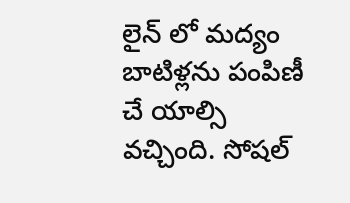లైన్ లో మద్యం బాటిళ్లను పంపిణీ చే యాల్సి వచ్చింది. సోషల్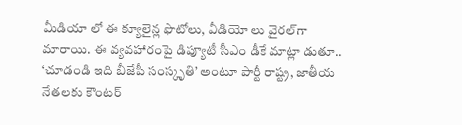మీడియా లో ఈ క్యూలైన్ల ఫొటోలు, వీడియో లు వైరల్‌గా మారాయి. ఈ వ్యవహారంపై డిప్యూటీ సీఎం డీకే మాట్లా డుతూ.. ‘చూడండి ఇది బీజేపీ సంస్కృతి’ అంటూ పార్టీ రాష్ట్ర, జాతీయ నేతలకు కౌంటర్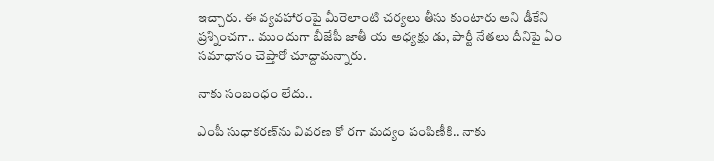ఇచ్చారు. ఈ వ్యవహారంపై మీరెలాంటి చర్యలు తీసు కుంటారు అని డీకేని ప్రశ్నించగా.. ముందుగా బీజేపీ జాతీ య అధ్యక్షు డు, పార్టీ నేతలు దీనిపై ఏం సమాధానం చెప్తారో చూద్దామన్నారు.

నాకు సంబంధం లేదు..

ఎంపీ సుధాకరణ్‌ను వివరణ కో రగా మద్యం పంపిణీకి.. నాకు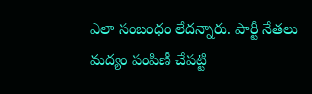ఎలా సంబంధం లేదన్నారు. పార్టీ నేతలు మద్యం పంపిణీ చేపట్టి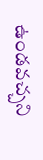ఉండవచ్చని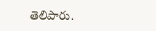తెలిపారు.